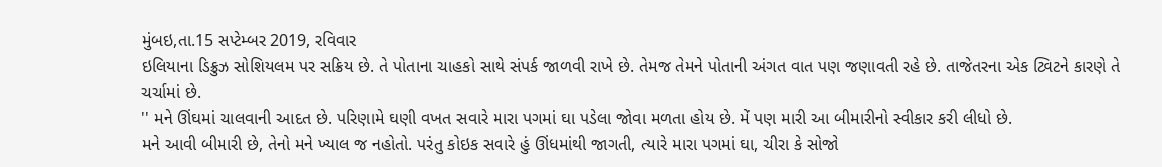મુંબઇ,તા.15 સપ્ટેમ્બર 2019, રવિવાર
ઇલિયાના ડિક્રુઝ સોશિયલમ પર સક્રિય છે. તે પોતાના ચાહકો સાથે સંપર્ક જાળવી રાખે છે. તેમજ તેમને પોતાની અંગત વાત પણ જણાવતી રહે છે. તાજેતરના એક ટ્વિટને કારણે તે ચર્ચામાં છે.
'' મને ઊંઘમાં ચાલવાની આદત છે. પરિણામે ઘણી વખત સવારે મારા પગમાં ઘા પડેલા જોવા મળતા હોય છે. મેં પણ મારી આ બીમારીનો સ્વીકાર કરી લીધો છે.
મને આવી બીમારી છે, તેનો મને ખ્યાલ જ નહોતો. પરંતુ કોઇક સવારે હું ઊંધમાંથી જાગતી, ત્યારે મારા પગમાં ઘા, ચીરા કે સોજો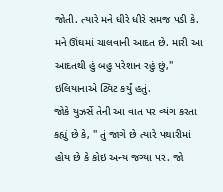જોતી. ત્યારે મને ધીરે ધીરે સમજ પડી કે. મને ઊંઘમાં ચાલવાની આદત છે. મારી આ આદતથી હું બહુ પરેશાન રહું છું,'' ઇલિયાનાએ ટ્વિટ કર્યું હતું.
જોકે યુઝર્સે તેની આ વાત પર વ્યંગ કરતા કહ્યું છે કે, '' તું જાગે છે ત્યારે પથારીમાં હોય છે કે કોઇ અન્ય જગ્યા પર. જો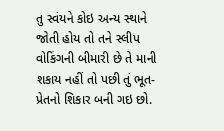તુ સ્વંયને કોઇ અન્ય સ્થાને જોતી હોય તો તને સ્લીપ વોકિંગની બીમારી છે તે માની શકાય નહીં તો પછી તું ભૂત-પ્રેતનો શિકાર બની ગઇ છો.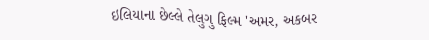ઇલિયાના છેલ્લે તેલુગુ ફિલ્મ 'અમર, અકબર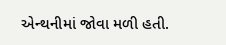એન્થનીમાં જોવા મળી હતી.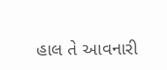હાલ તે આવનારી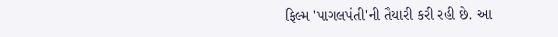ફિલ્મ 'પાગલપંતી'ની તૈયારી કરી રહી છે. આ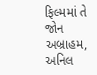ફિલ્મમાં તે જોન અબ્રાહમ, અનિલ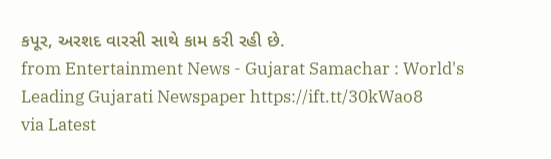કપૂર, અરશદ વારસી સાથે કામ કરી રહી છે.
from Entertainment News - Gujarat Samachar : World's Leading Gujarati Newspaper https://ift.tt/30kWao8
via Latest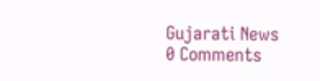Gujarati News
0 Comments